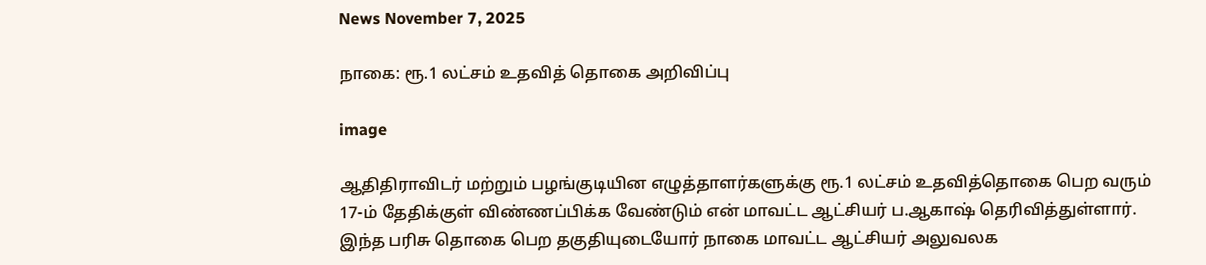News November 7, 2025

நாகை: ரூ.1 லட்சம் உதவித் தொகை அறிவிப்பு

image

ஆதிதிராவிடர் மற்றும் பழங்குடியின எழுத்தாளர்களுக்கு ரூ.1 லட்சம் உதவித்தொகை பெற வரும் 17-ம் தேதிக்குள் விண்ணப்பிக்க வேண்டும் என் மாவட்ட ஆட்சியர் ப.ஆகாஷ் தெரிவித்துள்ளார். இந்த பரிசு தொகை பெற தகுதியுடையோர் நாகை மாவட்ட ஆட்சியர் அலுவலக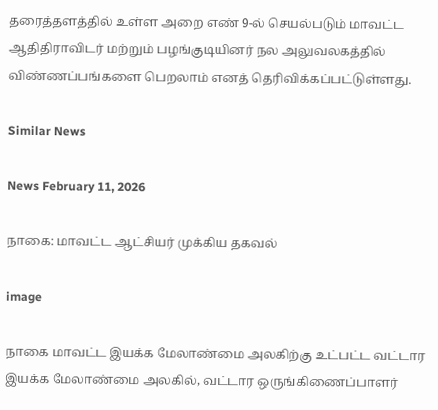தரைத்தளத்தில் உள்ள அறை எண் 9-ல் செயல்படும் மாவட்ட ஆதிதிராவிடர் மற்றும் பழங்குடியினர் நல அலுவலகத்தில் விண்ணப்பங்களை பெறலாம் எனத் தெரிவிக்கப்பட்டுள்ளது.

Similar News

News February 11, 2026

நாகை: மாவட்ட ஆட்சியர் முக்கிய தகவல்

image

நாகை மாவட்ட இயக்க மேலாண்மை அலகிற்கு உட்பட்ட வட்டார இயக்க மேலாண்மை அலகில், வட்டார ஒருங்கிணைப்பாளர்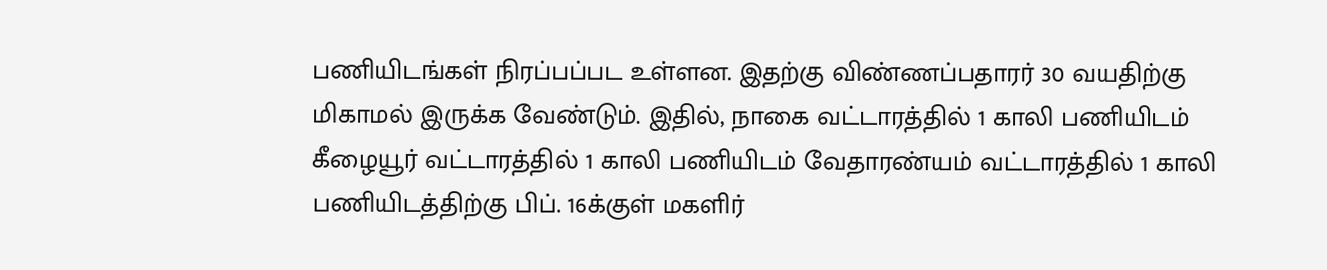பணியிடங்கள் நிரப்பப்பட உள்ளன. இதற்கு விண்ணப்பதாரர் 30 வயதிற்கு மிகாமல் இருக்க வேண்டும். இதில், நாகை வட்டாரத்தில் 1 காலி பணியிடம் கீழையூர் வட்டாரத்தில் 1 காலி பணியிடம் வேதாரண்யம் வட்டாரத்தில் 1 காலி பணியிடத்திற்கு பிப். 16க்குள் மகளிர்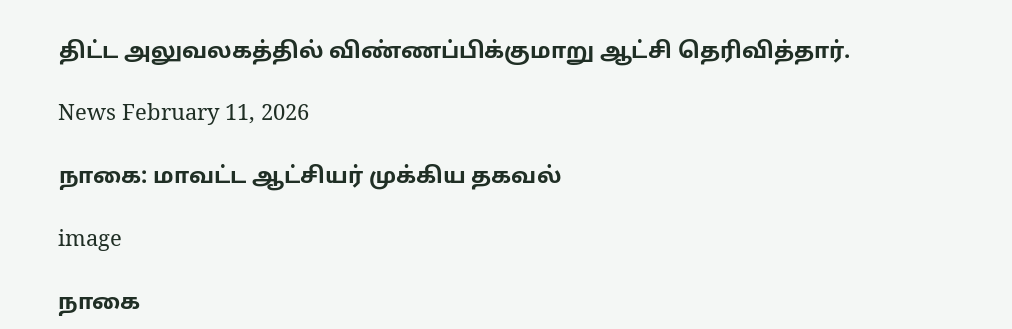திட்ட அலுவலகத்தில் விண்ணப்பிக்குமாறு ஆட்சி தெரிவித்தார்.

News February 11, 2026

நாகை: மாவட்ட ஆட்சியர் முக்கிய தகவல்

image

நாகை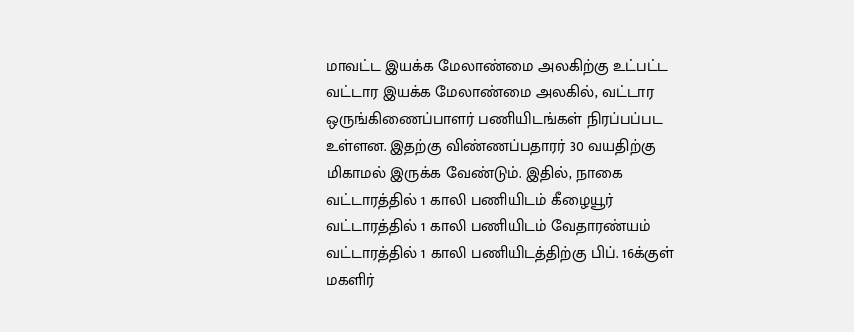மாவட்ட இயக்க மேலாண்மை அலகிற்கு உட்பட்ட வட்டார இயக்க மேலாண்மை அலகில், வட்டார ஒருங்கிணைப்பாளர் பணியிடங்கள் நிரப்பப்பட உள்ளன. இதற்கு விண்ணப்பதாரர் 30 வயதிற்கு மிகாமல் இருக்க வேண்டும். இதில், நாகை வட்டாரத்தில் 1 காலி பணியிடம் கீழையூர் வட்டாரத்தில் 1 காலி பணியிடம் வேதாரண்யம் வட்டாரத்தில் 1 காலி பணியிடத்திற்கு பிப். 16க்குள் மகளிர்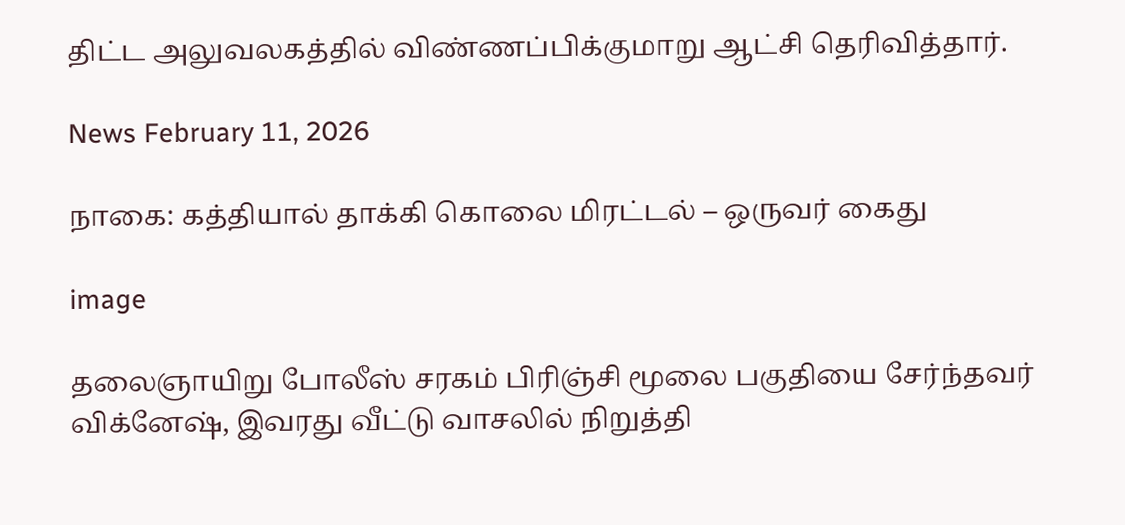திட்ட அலுவலகத்தில் விண்ணப்பிக்குமாறு ஆட்சி தெரிவித்தார்.

News February 11, 2026

நாகை: கத்தியால் தாக்கி கொலை மிரட்டல் – ஒருவர் கைது

image

தலைஞாயிறு போலீஸ் சரகம் பிரிஞ்சி மூலை பகுதியை சேர்ந்தவர் விக்னேஷ், இவரது வீட்டு வாசலில் நிறுத்தி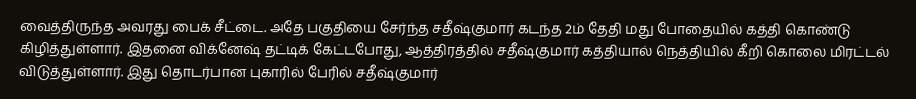வைத்திருந்த அவரது பைக் சீட்டை. அதே பகுதியை சேர்ந்த சதீஷ்குமார் கடந்த 2ம் தேதி மது போதையில் கத்தி கொண்டு கிழித்துள்ளார். இதனை விக்னேஷ் தட்டிக் கேட்டபோது, ஆத்திரத்தில் சதீஷ்குமார் கத்தியால் நெத்தியில் கீறி கொலை மிரட்டல் விடுத்துள்ளார். இது தொடர்பான புகாரில் பேரில் சதீஷ்குமார்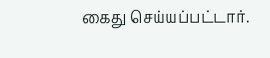கைது செய்யப்பட்டார்.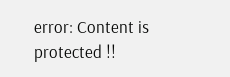error: Content is protected !!